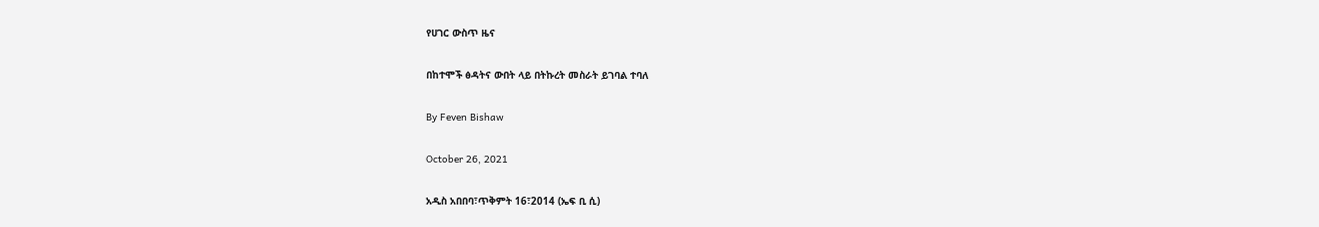የሀገር ውስጥ ዜና

በከተሞች ፅዳትና ውበት ላይ በትኩረት መስራት ይገባል ተባለ

By Feven Bishaw

October 26, 2021

አዲስ አበበባ፣ጥቅምት 16፣2014 (ኤፍ ቢ ሲ)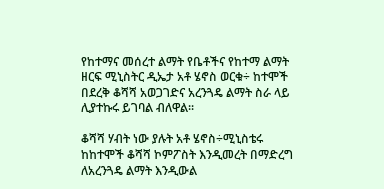የከተማና መሰረተ ልማት የቤቶችና የከተማ ልማት ዘርፍ ሚኒስትር ዲኤታ አቶ ሄኖስ ወርቁ÷ ከተሞች በደረቅ ቆሻሻ አወጋገድና አረንጓዴ ልማት ስራ ላይ ሊያተኩሩ ይገባል ብለዋል፡፡

ቆሻሻ ሃብት ነው ያሉት አቶ ሄኖስ÷ሚኒስቴሩ ከከተሞች ቆሻሻ ኮምፖስት እንዲመረት በማድረግ ለአረንጓዴ ልማት እንዲውል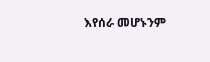እየሰራ መሆኑንም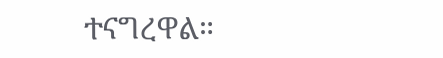ተናግረዋል።